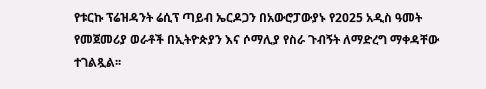የቱርኩ ፕሬዝዳንት ሬሲፕ ጣይብ ኤርዶጋን በአውሮፓውያኑ የ2025 አዲስ ዓመት የመጀመሪያ ወራቶች በኢትዮጵያን እና ሶማሊያ የስራ ጉብኝት ለማድረግ ማቀዳቸው ተገልጿል፡፡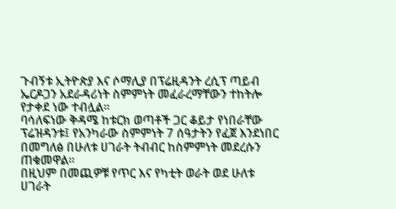ጉብኝቱ ኢትዮጵያ እና ሶማሊያ በፕሬዚዳንት ረሲፕ ጣይብ ኤርዶጋን አደራዳሪነት ስምምነት መፈራረማቸውን ተከትሎ የታቀደ ነው ተብሏል፡፡
ባሳለፍነው ቅዳሜ ከቱርክ ወጣቶች ጋር ቆይታ የነበራቸው ፕሬዝዳንቱ፤ የአንካራው ስምምነት 7 ሰዓታትን የፈጀ እንደነበር በመግለፅ በሁለቱ ሀገራት ትብብር ከስምምነት መደረሱን ጠቁመዋል፡፡
በዚህም በመጪዎቹ የጥር እና የካቲት ወራት ወደ ሁለቱ ሀገራት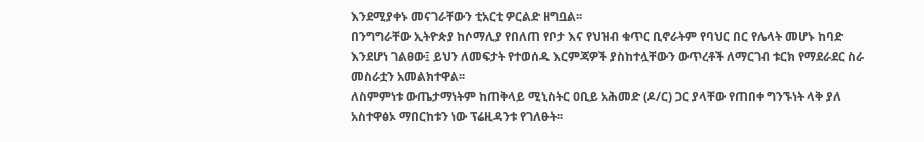እንደሚያቀኑ መናገራቸውን ቲአርቲ ዎርልድ ዘግቧል፡፡
በንግግራቸው ኢትዮጵያ ከሶማሊያ የበለጠ የቦታ እና የህዝብ ቁጥር ቢኖራትም የባህር በር የሌላት መሆኑ ከባድ እንደሆነ ገልፀው፤ ይህን ለመፍታት የተወሰዱ እርምጃዎች ያስከተሏቸውን ውጥረቶች ለማርገብ ቱርክ የማደራደር ስራ መስራቷን አመልክተዋል፡፡
ለስምምነቱ ውጤታማነትም ከጠቅላይ ሚኒስትር ዐቢይ አሕመድ (ዶ/ር) ጋር ያላቸው የጠበቀ ግንኙነት ላቅ ያለ አስተዋፅኦ ማበርከቱን ነው ፕሬዚዳንቱ የገለፁት፡፡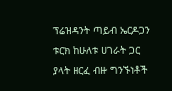ፕሬዝዳንት ጣይብ ኤርዶጋን ቱርክ ከሁለቱ ሀገራት ጋር ያላት ዘርፈ ብዙ ግንኙነቶች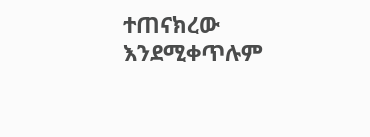ተጠናክረው እንደሚቀጥሉም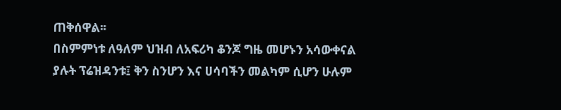ጠቅሰዋል፡፡
በስምምነቱ ለዓለም ህዝብ ለአፍሪካ ቆንጆ ግዜ መሆኑን አሳውቀናል ያሉት ፕሬዝዳንቱ፤ ቅን ስንሆን እና ሀሳባችን መልካም ሲሆን ሁሉም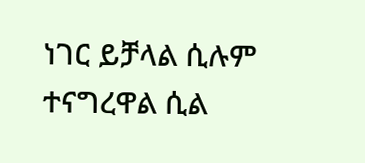ነገር ይቻላል ሲሉም ተናግረዋል ሲል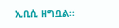ኢቢሲ ዘግቧል፡፡